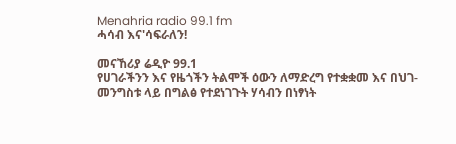Menahria radio 99.1 fm
ሓሳብ እና'ሳፍራለን!

መናኸሪያ ሬዲዮ 99.1
የሀገራችንን እና የዜጎችን ትልሞች ዕውን ለማድረግ የተቋቋመ እና በህገ-መንግስቱ ላይ በግልፅ የተደነገጉት ሃሳብን በነፃነት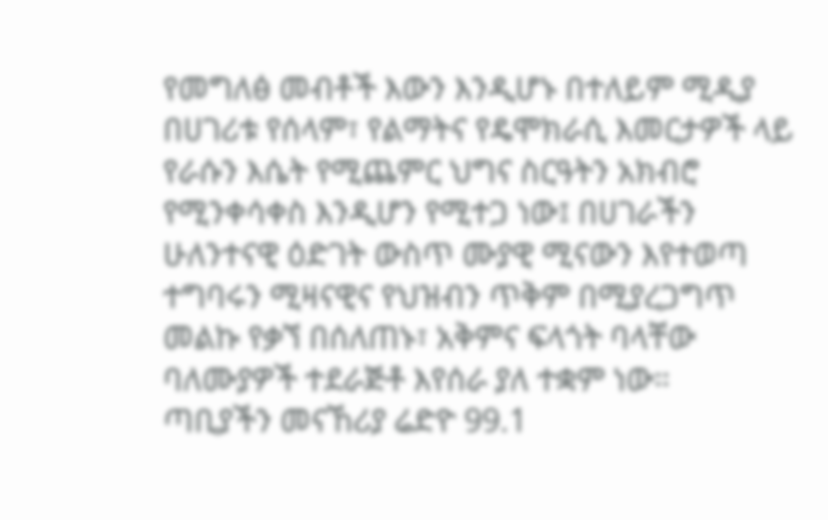የመግለፅ መብቶች እውን እንዲሆኑ በተለይም ሚዲያ በሀገሪቱ የሰላም፣ የልማትና የዴሞክራሲ እመርታዎች ላይ የራሱን እሴት የሚጨምር ህግና ስርዓትን አክብሮ የሚንቀሳቀስ እንዲሆን የሚተጋ ነው፤ በሀገራችን ሁለንተናዊ ዕድገት ውስጥ ሙያዊ ሚናውን እየተወጣ ተግባሩን ሚዛናዊና የህዝብን ጥቅም በሚያረጋግጥ መልኩ የቃኘ በሰለጠኑ፣ አቅምና ፍላጎት ባላቸው ባለሙያዎች ተደራጅቶ እየሰራ ያለ ተቋም ነው።
ጣቢያችን መናኸሪያ ሬድዮ 99.1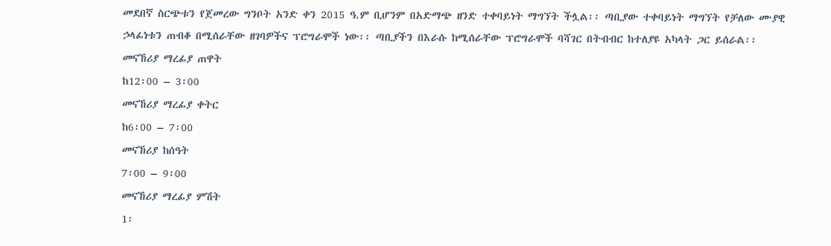መደበኛ ስርጭቱን የጀመረው ግንቦት አንድ ቀን 2015 ዓ.ም ቢሆንም በአድማጭ ዘንድ ተቀባይነት ማግኘት ችሏል፡፡ ጣቢያው ተቀባይነት ማግኘት የቻለው ሙያዊ ኃላፊነቱን ጠብቆ በሚሰራቸው ዘገባዎችና ፕሮግራሞች ነው፡፡ ጣቢያችን በእራሱ ከሚሰራቸው ፕሮግራሞች ባሻገር በትብብር ከተለያዩ አካላት ጋር ይሰራል፡፡
መናኸሪያ ማረፊያ ጠዋት
ከ12፡00 – 3፡00
መናኸሪያ ማረፊያ ቀትር
ከ6፡00 – 7፡00
መናኸሪያ ከሰዓት
7፡00 – 9፡00
መናኸሪያ ማረፊያ ምሽት
1፡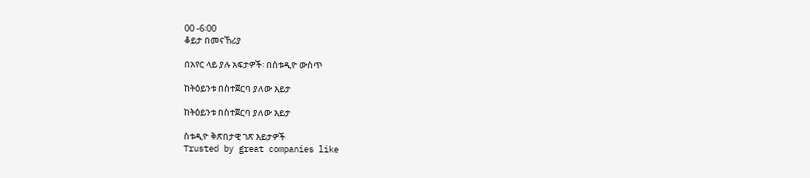00 -6፡00
ቆይታ በመናኸሪያ

በአየር ላይ ያሉ አፍታዎች፡ በስቱዲዮ ውስጥ

ከትዕይንቱ በስተጀርባ ያለው እይታ

ከትዕይንቱ በስተጀርባ ያለው እይታ

ስቱዲዮ ቅጽበታዊ ገጽ እይታዎች
Trusted by great companies like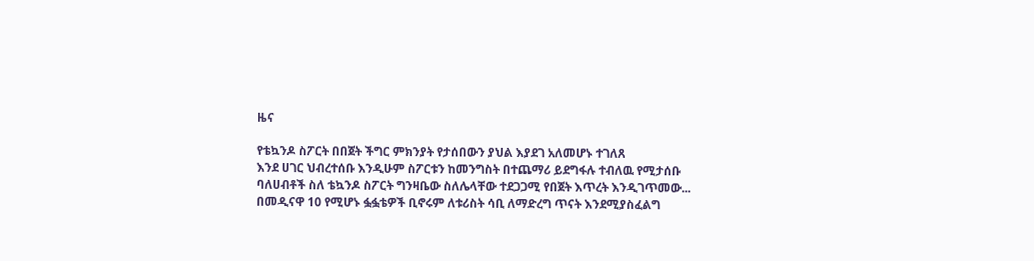ዜና

የቴኳንዶ ስፖርት በበጀት ችግር ምክንያት የታሰበውን ያህል እያደገ አለመሆኑ ተገለጸ
እንደ ሀገር ህብረተሰቡ እንዲሁም ስፖርቱን ከመንግስት በተጨማሪ ይደግፋሉ ተብለዉ የሚታሰቡ ባለሀብቶች ስለ ቴኳንዶ ስፖርት ግንዛቤው ስለሌላቸው ተደጋጋሚ የበጀት እጥረት እንዲገጥመው...
በመዲናዋ 10 የሚሆኑ ፏፏቴዎች ቢኖሩም ለቱሪስት ሳቢ ለማድረግ ጥናት እንደሚያስፈልግ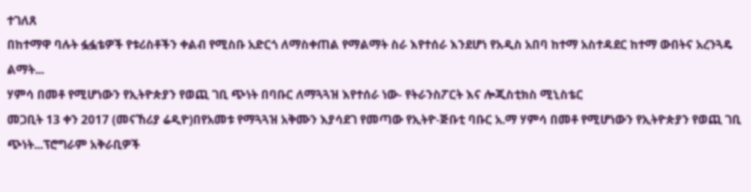ተገለጸ
በከተማዋ ባሉት ፏፏቴዎች የቱሪስቶችን ቀልብ የሚስቡ አድርጎ ለማስቀጠል የማልማት ስራ እየተሰራ እንደሆነ የአዲስ አበባ ከተማ አስተዳደር ከተማ ውበትና አረንጓዴ ልማት...
ሃምሳ በመቶ የሚሆነውን የኢትዮጵያን የወጪ ገቢ ጭነት በባቡር ለማጓጓዝ እየተሰራ ነው- የትራንስፖርት እና ሎጂስቲክስ ሚኒስቴር
መጋቢት 13 ቀን 2017 (መናኸሪያ ሬዲዮ)በየአመቱ የማጓጓዝ አቅሙን እያሳደገ የመጣው የኢትዮ-ጅቡቲ ባቡር አ.ማ ሃምሳ በመቶ የሚሆነውን የኢትዮጵያን የወጪ ገቢ ጭነት...ፕሮግራም አቅራቢዎች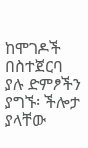ከሞገዶች በስተጀርባ ያሉ ድምፆችን ያግኙ፡ ችሎታ ያላቸው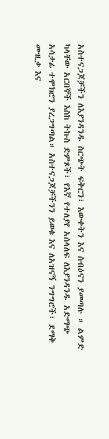አስተናጋጆቻችን ለእያንዳንዱ ስርጭት ፍቅርን፣ እውቀትን እና ስብዕናን ያመጣሉ ። ልምድ ካላቸው አርበኞች እስከ ትኩስ ድምጾች፣ የእኛ የተለያየ አሰላለፍ ለእያንዳንዱ አድማጭ አሳታፊ ተሞክሮን ያረጋግጣል። አስተናጋጆቻችንን ይወቁ እና ለአዝናኝ ንግግሮች፣ ደማቅ ሙዚቃ እና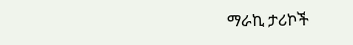ማራኪ ታሪኮች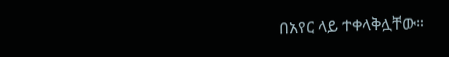በአየር ላይ ተቀላቅሏቸው።